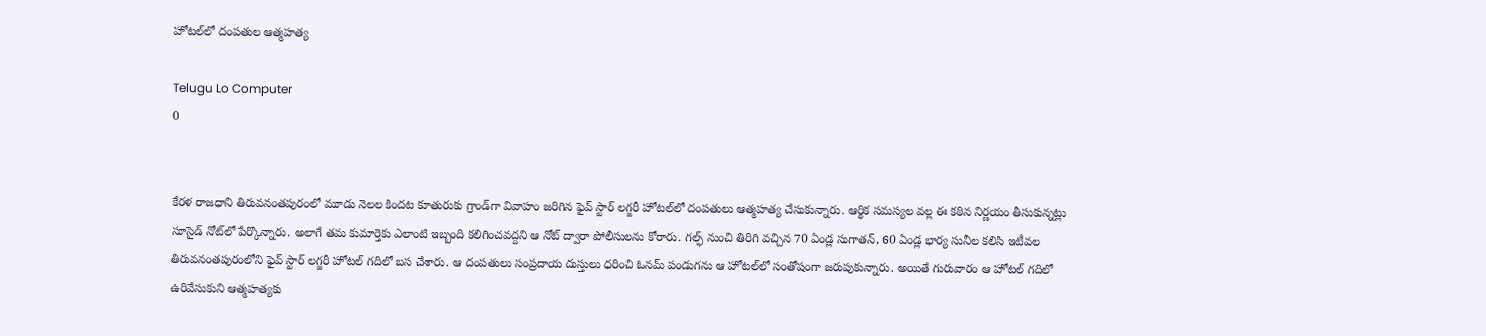హోటల్‌లో దంపతుల ఆత్మహత్య

Telugu Lo Computer
0


కేరళ రాజధాని తిరువనంతపురంలో మూడు నెలల కిందట కూతురుకు గ్రాండ్‌గా వివాహం జరిగిన ఫైవ్‌ స్టార్‌ లగ్జరీ హోటల్‌లో దంపతులు ఆత్మహత్య చేసుకున్నారు. ఆర్థిక సమస్యల వల్ల ఈ కఠిన నిర్ణయం తీసుకున్నట్లు సూసైడ్‌ నోట్‌లో పేర్కొన్నారు. అలాగే తమ కుమార్తెకు ఎలాంటి ఇబ్బంది కలిగించవద్దని ఆ నోట్‌ ద్వారా పోలీసులను కోరారు. గల్ఫ్‌ నుంచి తిరిగి వచ్చిన 70 ఏండ్ల సుగాతన్‌, 60 ఏండ్ల భార్య సునీల కలిసి ఇటీవల తిరువనంతపురంలోని ఫైవ్‌ స్టార్‌ లగ్జరీ హోటల్‌ గదిలో బస చేశారు. ఆ దంపతులు సంప్రదాయ దుస్తులు ధరించి ఓనమ్‌ పండుగను ఆ హోటల్‌లో సంతోషంగా జరుపుకున్నారు. అయితే గురువారం ఆ హోటల్‌ గదిలో ఉరివేసుకుని ఆత్మహత్యకు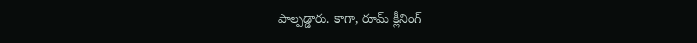పాల్పడ్డారు. కాగా, రూమ్‌ క్లీనింగ్‌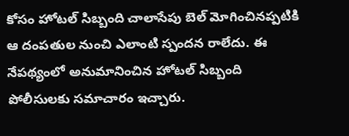కోసం హోటల్‌ సిబ్బంది చాలాసేపు బెల్‌ మోగించినప్పటికి ఆ దంపతుల నుంచి ఎలాంటి స్పందన రాలేదు. ఈ నేపథ్యంలో అనుమానించిన హోటల్‌ సిబ్బంది పోలీసులకు సమాచారం ఇచ్చారు.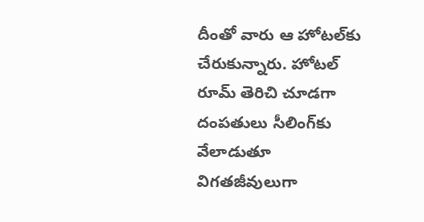దీంతో వారు ఆ హోటల్‌కు చేరుకున్నారు. హోటల్‌ రూమ్‌ తెరిచి చూడగా దంపతులు సీలింగ్‌కు వేలాడుతూ విగతజీవులుగా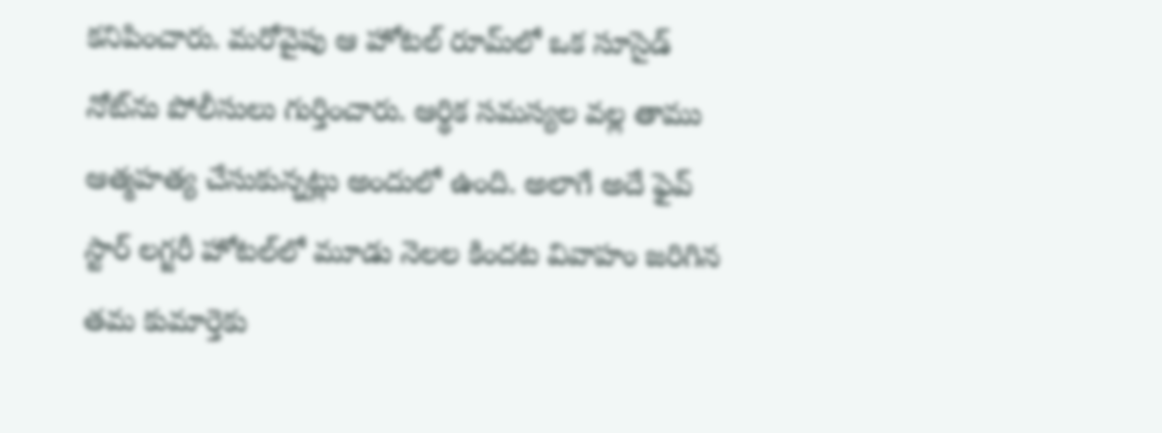కనిపించారు. మరోవైపు ఆ హోటల్‌ రూమ్‌లో ఒక సూసైడ్‌ నోట్‌ను పోలీసులు గుర్తించారు. ఆర్థిక సమస్యల వల్ల తాము ఆత్మహత్య చేసుకున్నట్లు అందులో ఉంది. అలాగే అదే ఫైవ్‌ స్టార్‌ లగ్జరీ హోటల్‌లో మూడు నెలల కిందట వివాహం జరిగిన తమ కుమార్తెకు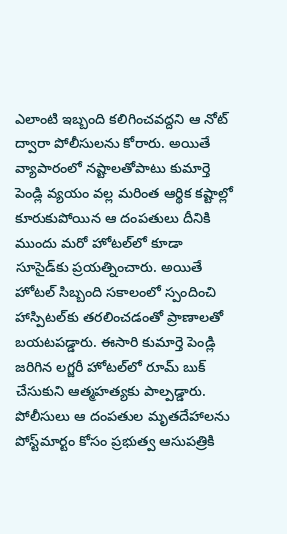ఎలాంటి ఇబ్బంది కలిగించవద్దని ఆ నోట్‌ ద్వారా పోలీసులను కోరారు. అయితే వ్యాపారంలో నష్టాలతోపాటు కుమార్తె పెండ్లి వ్యయం వల్ల మరింత ఆర్థిక కష్టాల్లో కూరుకుపోయిన ఆ దంపతులు దీనికి ముందు మరో హోటల్‌లో కూడా సూసైడ్‌కు ప్రయత్నించారు. అయితే హోటల్‌ సిబ్బంది సకాలంలో స్పందించి హాస్పిటల్‌కు తరలించడంతో ప్రాణాలతో బయటపడ్డారు. ఈసారి కుమార్తె పెండ్లి జరిగిన లగ్జరీ హోటల్‌లో రూమ్‌ బుక్‌ చేసుకుని ఆత్మహత్యకు పాల్పడ్డారు. పోలీసులు ఆ దంపతుల మృతదేహాలను పోస్ట్‌మార్టం కోసం ప్రభుత్వ ఆసుపత్రికి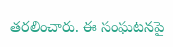తరలించారు. ఈ సంఘటనపై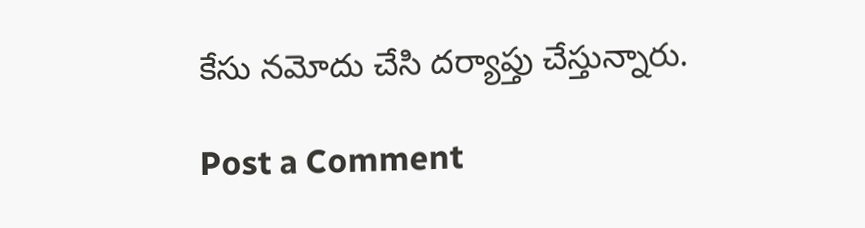కేసు నమోదు చేసి దర్యాప్తు చేస్తున్నారు.

Post a Comment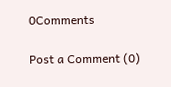0Comments

Post a Comment (0)